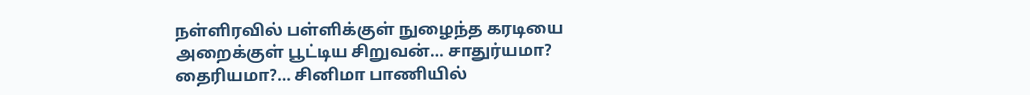நள்ளிரவில் பள்ளிக்குள் நுழைந்த கரடியை அறைக்குள் பூட்டிய சிறுவன்… சாதுர்யமா? தைரியமா?… சினிமா பாணியில்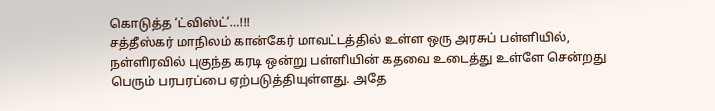கொடுத்த ‘ட்விஸ்ட்’…!!!
சத்தீஸ்கர் மாநிலம் கான்கேர் மாவட்டத்தில் உள்ள ஒரு அரசுப் பள்ளியில், நள்ளிரவில் புகுந்த கரடி ஒன்று பள்ளியின் கதவை உடைத்து உள்ளே சென்றது பெரும் பரபரப்பை ஏற்படுத்தியுள்ளது. அதே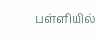பள்ளியில்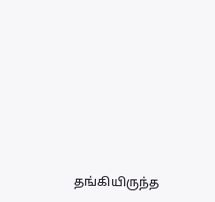தங்கியிருந்த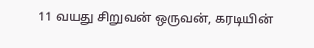11 வயது சிறுவன் ஒருவன், கரடியின்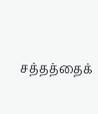சத்தத்தைக்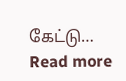கேட்டு…
Read more